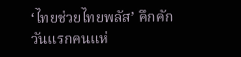‘ไทยช่วยไทยพลัส’ คึกคักวันแรกคนแห่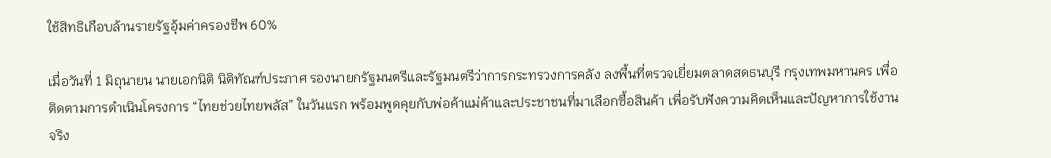ใช้สิทธิเกือบล้านรายรัฐอุ้มค่าครองชีพ 60%

เมื่อวันที่ 1 มิถุนายน นายเอกนิติ นิติทัณฑ์ประภาศ รองนายกรัฐมนตรีและรัฐมนตรีว่าการกระทรวงการคลัง ลงพื้นที่ตรวจเยี่ยมตลาดสดธนบุรี กรุงเทพมหานคร เพื่อติดตามการดำเนินโครงการ “ไทยช่วยไทยพลัส” ในวันแรก พร้อมพูดคุยกับพ่อค้าแม่ค้าและประชาชนที่มาเลือกซื้อสินค้า เพื่อรับฟังความคิดเห็นและปัญหาการใช้งานจริง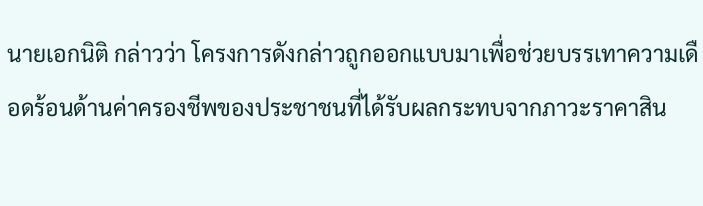นายเอกนิติ กล่าวว่า โครงการดังกล่าวถูกออกแบบมาเพื่อช่วยบรรเทาความเดือดร้อนด้านค่าครองชีพของประชาชนที่ได้รับผลกระทบจากภาวะราคาสิน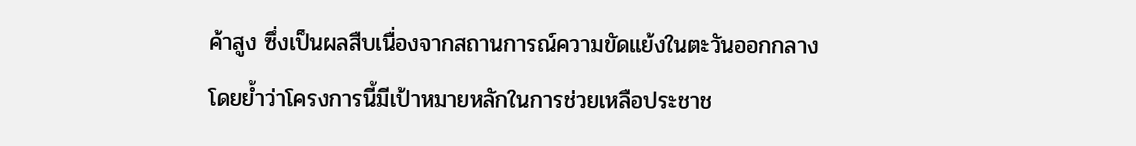ค้าสูง ซึ่งเป็นผลสืบเนื่องจากสถานการณ์ความขัดแย้งในตะวันออกกลาง โดยย้ำว่าโครงการนี้มีเป้าหมายหลักในการช่วยเหลือประชาช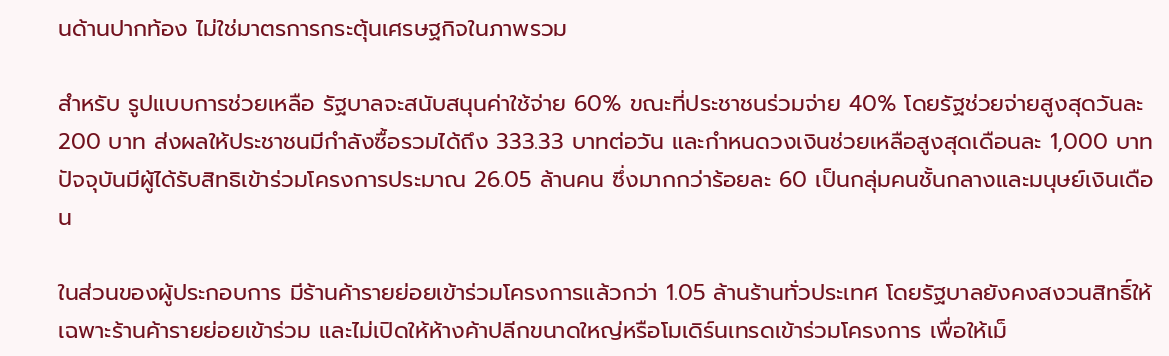นด้านปากท้อง ไม่ใช่มาตรการกระตุ้นเศรษฐกิจในภาพรวม

สำหรับ รูปแบบการช่วยเหลือ รัฐบาลจะสนับสนุนค่าใช้จ่าย 60% ขณะที่ประชาชนร่วมจ่าย 40% โดยรัฐช่วยจ่ายสูงสุดวันละ 200 บาท ส่งผลให้ประชาชนมีกำลังซื้อรวมได้ถึง 333.33 บาทต่อวัน และกำหนดวงเงินช่วยเหลือสูงสุดเดือนละ 1,000 บาท ปัจจุบันมีผู้ได้รับสิทธิเข้าร่วมโครงการประมาณ 26.05 ล้านคน ซึ่งมากกว่าร้อยละ 60 เป็นกลุ่มคนชั้นกลางและมนุษย์เงินเดือน

ในส่วนของผู้ประกอบการ มีร้านค้ารายย่อยเข้าร่วมโครงการแล้วกว่า 1.05 ล้านร้านทั่วประเทศ โดยรัฐบาลยังคงสงวนสิทธิ์ให้เฉพาะร้านค้ารายย่อยเข้าร่วม และไม่เปิดให้ห้างค้าปลีกขนาดใหญ่หรือโมเดิร์นเทรดเข้าร่วมโครงการ เพื่อให้เม็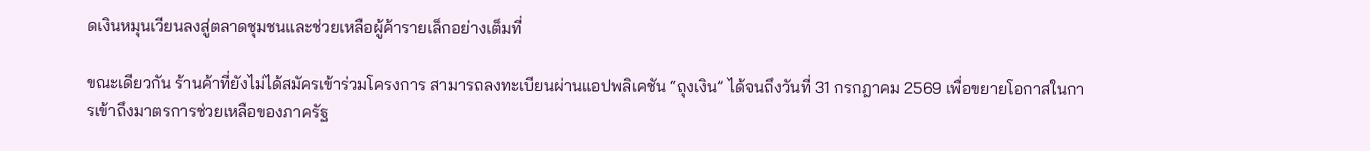ดเงินหมุนเวียนลงสู่ตลาดชุมชนและช่วยเหลือผู้ค้ารายเล็กอย่างเต็มที่

ขณะเดียวกัน ร้านค้าที่ยังไม่ได้สมัครเข้าร่วมโครงการ สามารถลงทะเบียนผ่านแอปพลิเคชัน “ถุงเงิน” ได้จนถึงวันที่ 31 กรกฎาคม 2569 เพื่อขยายโอกาสในการเข้าถึงมาตรการช่วยเหลือของภาครัฐ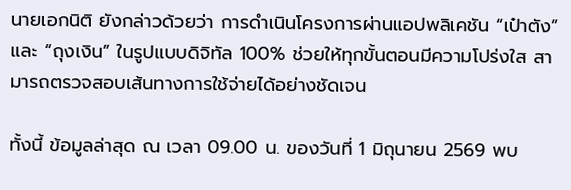นายเอกนิติ ยังกล่าวด้วยว่า การดำเนินโครงการผ่านแอปพลิเคชัน “เป๋าตัง” และ “ถุงเงิน” ในรูปแบบดิจิทัล 100% ช่วยให้ทุกขั้นตอนมีความโปร่งใส สามารถตรวจสอบเส้นทางการใช้จ่ายได้อย่างชัดเจน

ทั้งนี้ ข้อมูลล่าสุด ณ เวลา 09.00 น. ของวันที่ 1 มิถุนายน 2569 พบ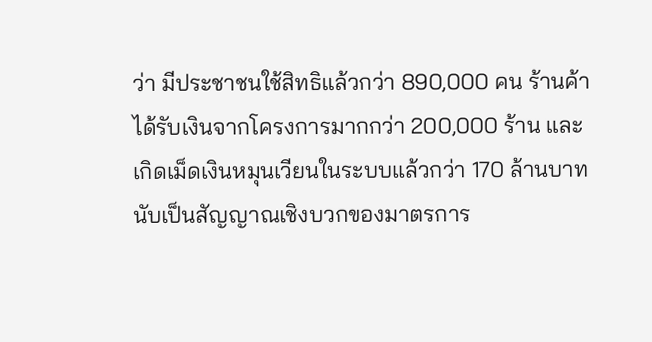ว่า มีประชาชนใช้สิทธิแล้วกว่า 890,000 คน ร้านค้าได้รับเงินจากโครงการมากกว่า 200,000 ร้าน และเกิดเม็ดเงินหมุนเวียนในระบบแล้วกว่า 170 ล้านบาท นับเป็นสัญญาณเชิงบวกของมาตรการ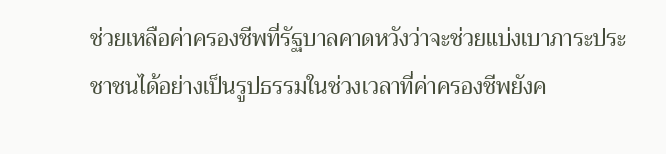ช่วยเหลือค่าครองชีพที่รัฐบาลคาดหวังว่าจะช่วยแบ่งเบาภาระประชาชนได้อย่างเป็นรูปธรรมในช่วงเวลาที่ค่าครองชีพยังค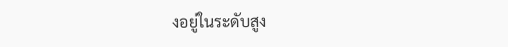งอยู่ในระดับสูง